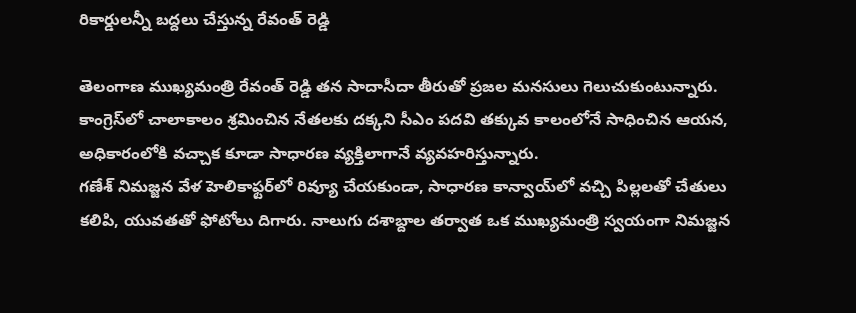రికార్డులన్నీ బద్దలు చేస్తున్న రేవంత్ రెడ్డి

తెలంగాణ ముఖ్యమంత్రి రేవంత్ రెడ్డి తన సాదాసీదా తీరుతో ప్రజల మనసులు గెలుచుకుంటున్నారు.
కాంగ్రెస్‌లో చాలాకాలం శ్రమించిన నేతలకు దక్కని సీఎం పదవి తక్కువ కాలంలోనే సాధించిన ఆయన, అధికారంలోకి వచ్చాక కూడా సాధారణ వ్యక్తిలాగానే వ్యవహరిస్తున్నారు.
గణేశ్ నిమజ్జన వేళ హెలికాఫ్టర్‌లో రివ్యూ చేయకుండా, సాధారణ కాన్వాయ్‌లో వచ్చి పిల్లలతో చేతులు కలిపి, యువతతో ఫోటోలు దిగారు. నాలుగు దశాబ్దాల తర్వాత ఒక ముఖ్యమంత్రి స్వయంగా నిమజ్జన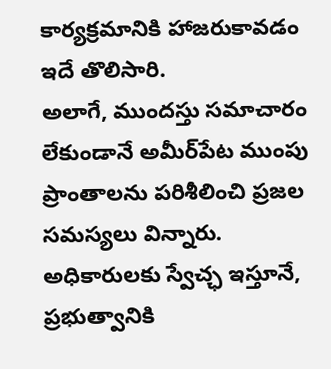కార్యక్రమానికి హాజరుకావడం ఇదే తొలిసారి.
అలాగే, ముందస్తు సమాచారం లేకుండానే అమీర్‌పేట ముంపు ప్రాంతాలను పరిశీలించి ప్రజల సమస్యలు విన్నారు. అధికారులకు స్వేచ్ఛ ఇస్తూనే, ప్రభుత్వానికి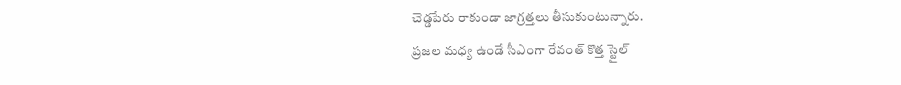చెడ్డపేరు రాకుండా జాగ్రత్తలు తీసుకుంటున్నారు.
ప్రజల మధ్య ఉండే సీఎంగా రేవంత్ కొత్త స్టైల్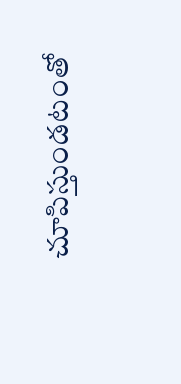చూపిస్తుండటంతో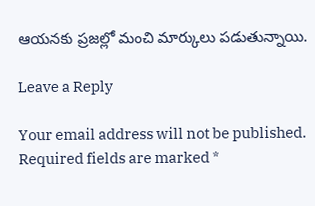ఆయనకు ప్రజల్లో మంచి మార్కులు పడుతున్నాయి.

Leave a Reply

Your email address will not be published. Required fields are marked *